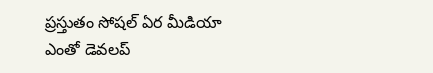ప్రస్తుతం సోషల్ ఏర మీడియా ఎంతో డెవలప్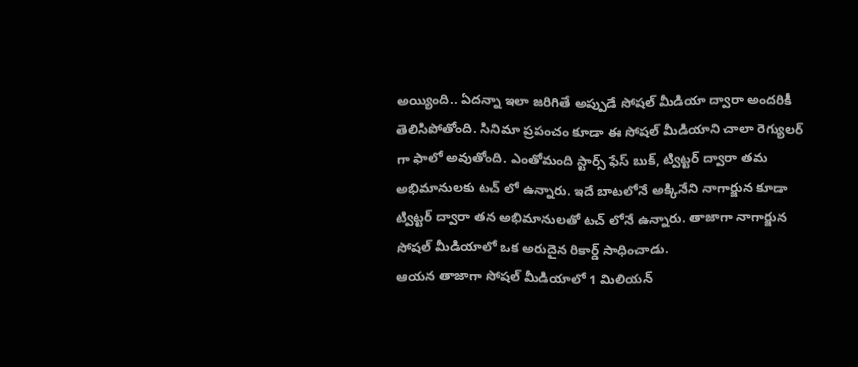అయ్యింది.. ఏదన్నా ఇలా జరిగితే అప్పుడే సోషల్ మీడియా ద్వారా అందరికీ తెలిసిపోతోంది. సినిమా ప్రపంచం కూడా ఈ సోషల్ మీడియాని చాలా రెగ్యులర్ గా ఫాలో అవుతోంది. ఎంతోమంది స్టార్స్ ఫేస్ బుక్, ట్విట్టర్ ద్వారా తమ అభిమానులకు టచ్ లో ఉన్నారు. ఇదే బాటలోనే అక్కినేని నాగార్జున కూడా ట్విట్టర్ ద్వారా తన అభిమానులతో టచ్ లోనే ఉన్నారు. తాజాగా నాగార్జున సోషల్ మీడియాలో ఒక అరుదైన రికార్డ్ సాధించాడు.
ఆయన తాజాగా సోషల్ మీడియాలో 1 మిలియన్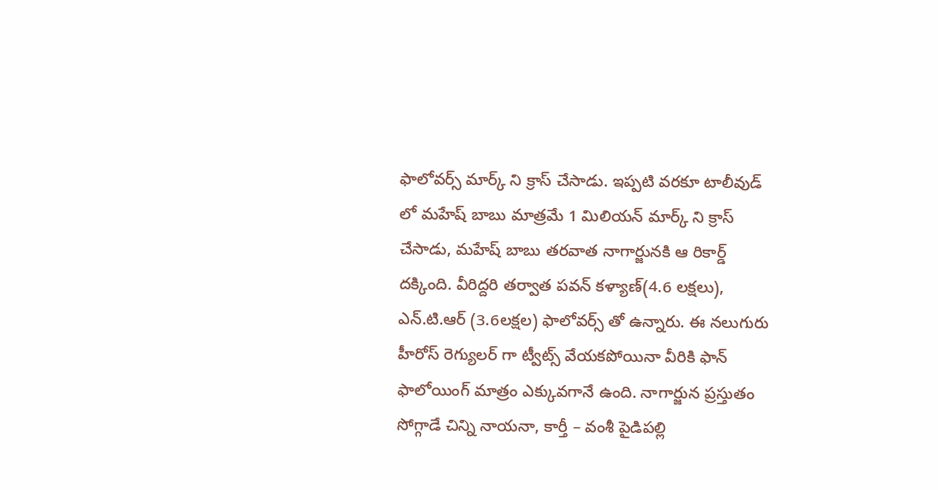ఫాలోవర్స్ మార్క్ ని క్రాస్ చేసాడు. ఇప్పటి వరకూ టాలీవుడ్ లో మహేష్ బాబు మాత్రమే 1 మిలియన్ మార్క్ ని క్రాస్ చేసాడు, మహేష్ బాబు తరవాత నాగార్జునకి ఆ రికార్డ్ దక్కింది. వీరిద్దరి తర్వాత పవన్ కళ్యాణ్(4.6 లక్షలు), ఎన్.టి.ఆర్ (3.6లక్షల) ఫాలోవర్స్ తో ఉన్నారు. ఈ నలుగురు హీరోస్ రెగ్యులర్ గా ట్వీట్స్ వేయకపోయినా వీరికి ఫాన్ ఫాలోయింగ్ మాత్రం ఎక్కువగానే ఉంది. నాగార్జున ప్రస్తుతం సోగ్గాడే చిన్ని నాయనా, కార్తీ – వంశీ పైడిపల్లి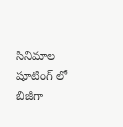సినిమాల షూటింగ్ లో బిజీగా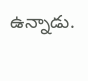ఉన్నాడు.